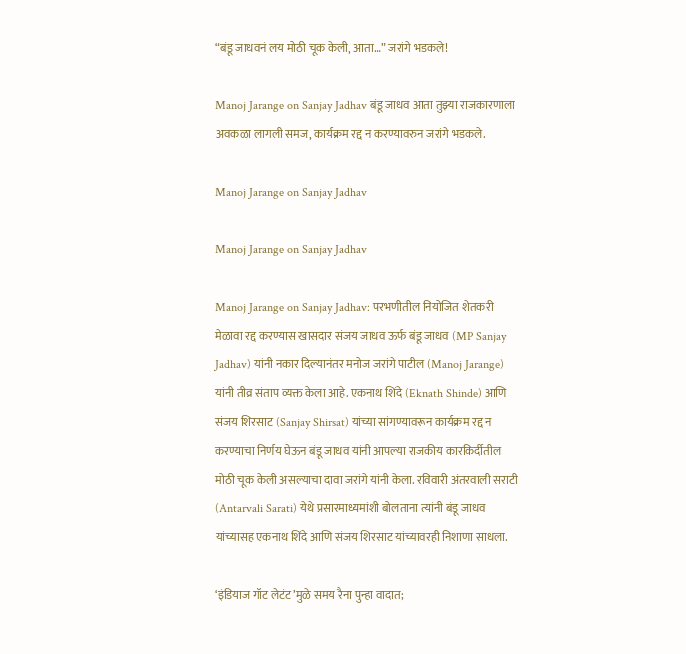“बंडू जाधवनं लय मोठी चूक केली, आता…” जरांगे भडकले!

Manoj Jarange on Sanjay Jadhav बंडू जाधव आता तुझ्या राजकारणाला अवकळा लागली समज, कार्यक्रम रद्द न करण्यावरुन जरांगे भडकले.

Manoj Jarange on Sanjay Jadhav

Manoj Jarange on Sanjay Jadhav

Manoj Jarange on Sanjay Jadhav: परभणीतील नियोजित शेतकरी मेळावा रद्द करण्यास खासदार संजय जाधव ऊर्फ बंडू जाधव (MP Sanjay Jadhav) यांनी नकार दिल्यानंतर मनोज जरांगे पाटील (Manoj Jarange) यांनी तीव्र संताप व्यक्त केला आहे. एकनाथ शिंदे (Eknath Shinde) आणि संजय शिरसाट (Sanjay Shirsat) यांच्या सांगण्यावरून कार्यक्रम रद्द न करण्याचा निर्णय घेऊन बंडू जाधव यांनी आपल्या राजकीय कारकिर्दीतील मोठी चूक केली असल्याचा दावा जरांगे यांनी केला. रविवारी अंतरवाली सराटी (Antarvali Sarati) येथे प्रसारमाध्यमांशी बोलताना त्यांनी बंडू जाधव यांच्यासह एकनाथ शिंदे आणि संजय शिरसाट यांच्यावरही निशाणा साधला.

‘इंडियाज गॉट लेटंट’मुळे समय रैना पुन्हा वादात;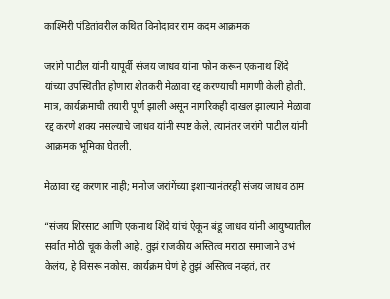काश्मिरी पंडितांवरील कथित विनोदावर राम कदम आक्रमक

जरांगे पाटील यांनी यापूर्वी संजय जाधव यांना फोन करून एकनाथ शिंदे यांच्या उपस्थितीत होणारा शेतकरी मेळावा रद्द करण्याची मागणी केली होती. मात्र, कार्यक्रमाची तयारी पूर्ण झाली असून नागरिकही दाखल झाल्याने मेळावा रद्द करणे शक्य नसल्याचे जाधव यांनी स्पष्ट केले. त्यानंतर जरांगे पाटील यांनी आक्रमक भूमिका घेतली.

मेळावा रद्द करणार नाही; मनोज जरांगेंच्या इशाऱ्यानंतरही संजय जाधव ठाम

“संजय शिरसाट आणि एकनाथ शिंदे यांचं ऐकून बंडू जाधव यांनी आयुष्यातील सर्वात मोठी चूक केली आहे. तुझं राजकीय अस्तित्व मराठा समाजाने उभं केलंय, हे विसरू नकोस. कार्यक्रम घेणं हे तुझं अस्तित्व नव्हतं, तर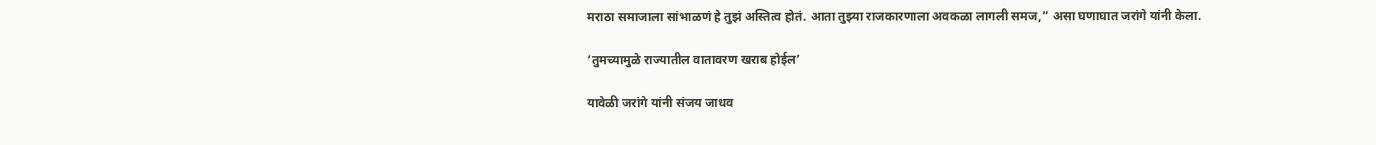मराठा समाजाला सांभाळणं हे तुझं अस्तित्व होतं. आता तुझ्या राजकारणाला अवकळा लागली समज,” असा घणाघात जरांगे यांनी केला.

‘तुमच्यामुळे राज्यातील वातावरण खराब होईल’

यावेळी जरांगे यांनी संजय जाधव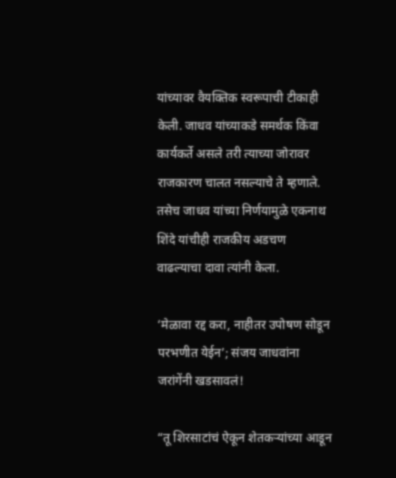यांच्यावर वैयक्तिक स्वरूपाची टीकाही केली. जाधव यांच्याकडे समर्थक किंवा कार्यकर्ते असले तरी त्याच्या जोरावर राजकारण चालत नसल्याचे ते म्हणाले. तसेच जाधव यांच्या निर्णयामुळे एकनाथ शिंदे यांचीही राजकीय अडचण वाढल्याचा दावा त्यांनी केला.

‘मेळावा रद्द करा, नाहीतर उपोषण सोडून परभणीत येईन’; संजय जाधवांना जरांगेंनी खडसावलं!

“तू शिरसाटांचं ऐकून शेतकऱ्यांच्या आडून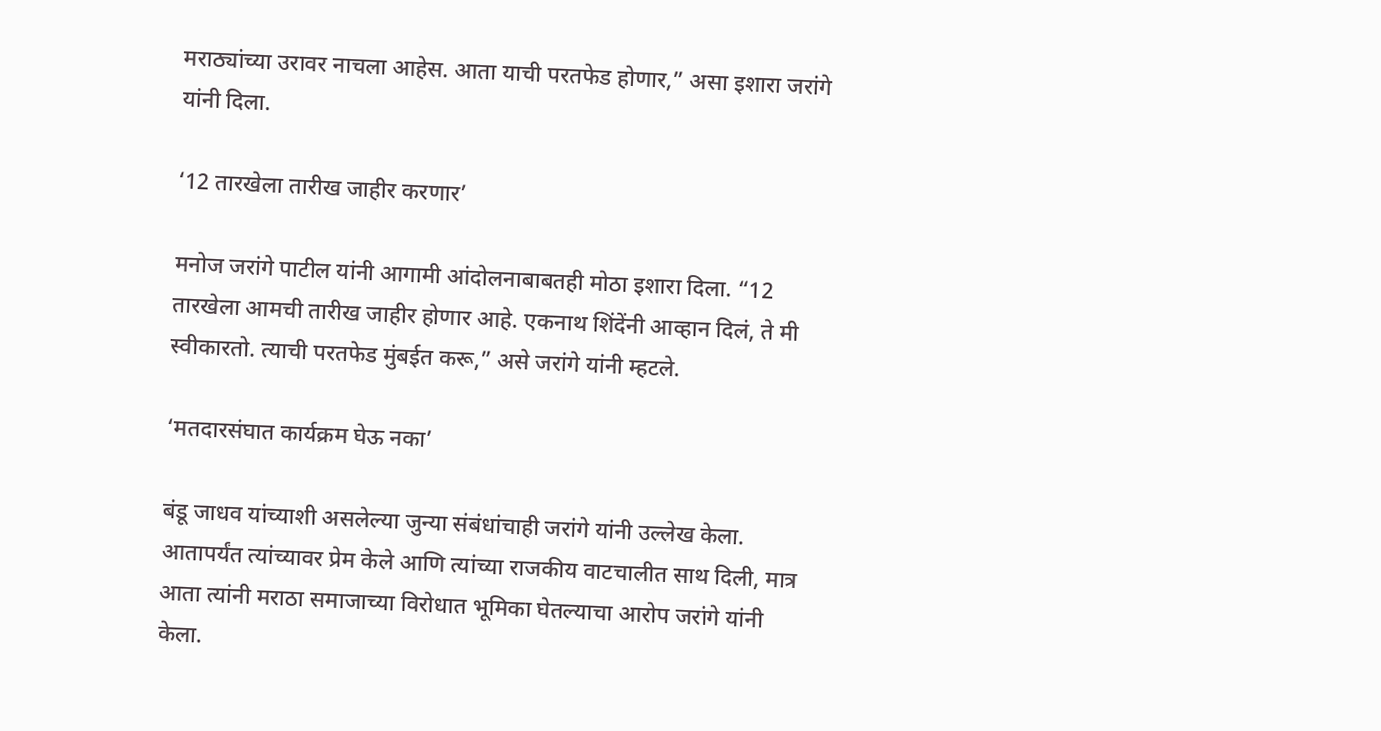मराठ्यांच्या उरावर नाचला आहेस. आता याची परतफेड होणार,” असा इशारा जरांगे यांनी दिला.

‘12 तारखेला तारीख जाहीर करणार’

मनोज जरांगे पाटील यांनी आगामी आंदोलनाबाबतही मोठा इशारा दिला. “12 तारखेला आमची तारीख जाहीर होणार आहे. एकनाथ शिंदेंनी आव्हान दिलं, ते मी स्वीकारतो. त्याची परतफेड मुंबईत करू,” असे जरांगे यांनी म्हटले.

‘मतदारसंघात कार्यक्रम घेऊ नका’

बंडू जाधव यांच्याशी असलेल्या जुन्या संबंधांचाही जरांगे यांनी उल्लेख केला. आतापर्यंत त्यांच्यावर प्रेम केले आणि त्यांच्या राजकीय वाटचालीत साथ दिली, मात्र आता त्यांनी मराठा समाजाच्या विरोधात भूमिका घेतल्याचा आरोप जरांगे यांनी केला.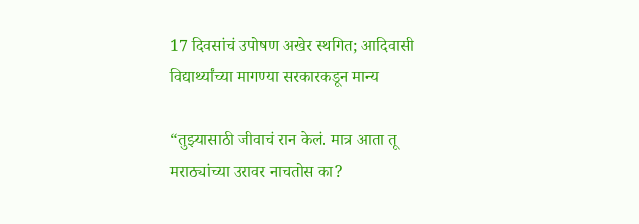17 दिवसांचं उपोषण अखेर स्थगित; आदिवासी विद्यार्थ्यांच्या मागण्या सरकारकडून मान्य

“तुझ्यासाठी जीवाचं रान केलं. मात्र आता तू मराठ्यांच्या उरावर नाचतोस का?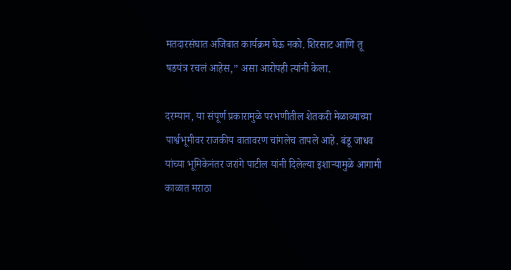मतदारसंघात अजिबात कार्यक्रम घेऊ नको. शिरसाट आणि तू षडयंत्र रचलं आहेस,” असा आरोपही त्यांनी केला.

दरम्यान, या संपूर्ण प्रकारामुळे परभणीतील शेतकरी मेळाव्याच्या पार्श्वभूमीवर राजकीय वातावरण चांगलेच तापले आहे. बंडू जाधव यांच्या भूमिकेनंतर जरांगे पाटील यांनी दिलेल्या इशाऱ्यामुळे आगामी काळात मराठा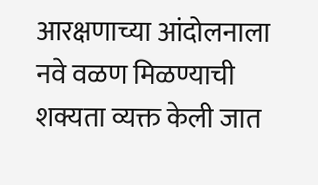आरक्षणाच्या आंदोलनाला नवे वळण मिळण्याची शक्यता व्यक्त केली जात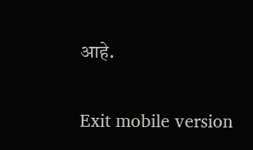आहे.

Exit mobile version